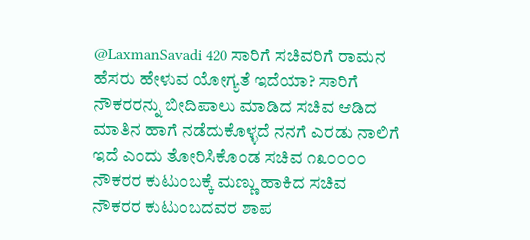@LaxmanSavadi 420 ಸಾರಿಗೆ ಸಚಿವರಿಗೆ ರಾಮನ ಹೆಸರು ಹೇಳುವ ಯೋಗ್ಯತೆ ಇದೆಯಾ? ಸಾರಿಗೆ ನೌಕರರನ್ನು ಬೀದಿಪಾಲು ಮಾಡಿದ ಸಚಿವ ಆಡಿದ ಮಾತಿನ ಹಾಗೆ ನಡೆದುಕೊಳ್ಳದೆ ನನಗೆ ಎರಡು ನಾಲಿಗೆ ಇದೆ ಎಂದು ತೋರಿಸಿಕೊಂಡ ಸಚಿವ ೧೩೦೦೦೦ ನೌಕರರ ಕುಟುಂಬಕ್ಕೆ ಮಣ್ಣು ಹಾಕಿದ ಸಚಿವ ನೌಕರರ ಕುಟುಂಬದವರ ಶಾಪ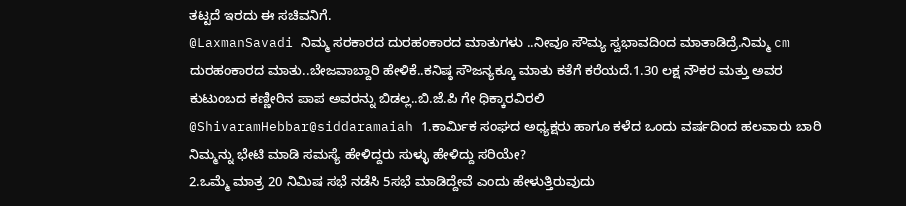ತಟ್ಟದೆ ಇರದು ಈ ಸಚಿವನಿಗೆ.
@LaxmanSavadi ನಿಮ್ಮ ಸರಕಾರದ ದುರಹಂಕಾರದ ಮಾತುಗಳು ..ನೀವೂ ಸೌಮ್ಯ ಸ್ವಭಾವದಿಂದ ಮಾತಾಡಿದ್ರೆ.ನಿಮ್ಮ cm ದುರಹಂಕಾರದ ಮಾತು..ಬೇಜವಾಬ್ದಾರಿ ಹೇಳಿಕೆ..ಕನಿಷ್ಠ ಸೌಜನ್ಯಕ್ಕೂ ಮಾತು ಕತೆಗೆ ಕರೆಯದೆ.1.30 ಲಕ್ಷ ನೌಕರ ಮತ್ತು ಅವರ ಕುಟುಂಬದ ಕಣ್ಣೀರಿನ ಪಾಪ ಅವರನ್ನು ಬಿಡಲ್ಲ..ಬಿ.ಜೆ.ಪಿ ಗೇ ಧಿಕ್ಕಾರವಿರಲಿ
@ShivaramHebbar@siddaramaiah 1.ಕಾರ್ಮಿಕ ಸಂಘದ ಅಧ್ಯಕ್ಷರು ಹಾಗೂ ಕಳೆದ ಒಂದು ವರ್ಷದಿಂದ ಹಲವಾರು ಬಾರಿ ನಿಮ್ಮನ್ನು ಭೇಟಿ ಮಾಡಿ ಸಮಸ್ಯೆ ಹೇಳಿದ್ದರು ಸುಳ್ಳು ಹೇಳಿದ್ದು ಸರಿಯೇ?
2.ಒಮ್ಮೆ ಮಾತ್ರ 20 ನಿಮಿಷ ಸಭೆ ನಡೆಸಿ 5ಸಭೆ ಮಾಡಿದ್ದೇವೆ ಎಂದು ಹೇಳುತ್ತಿರುವುದು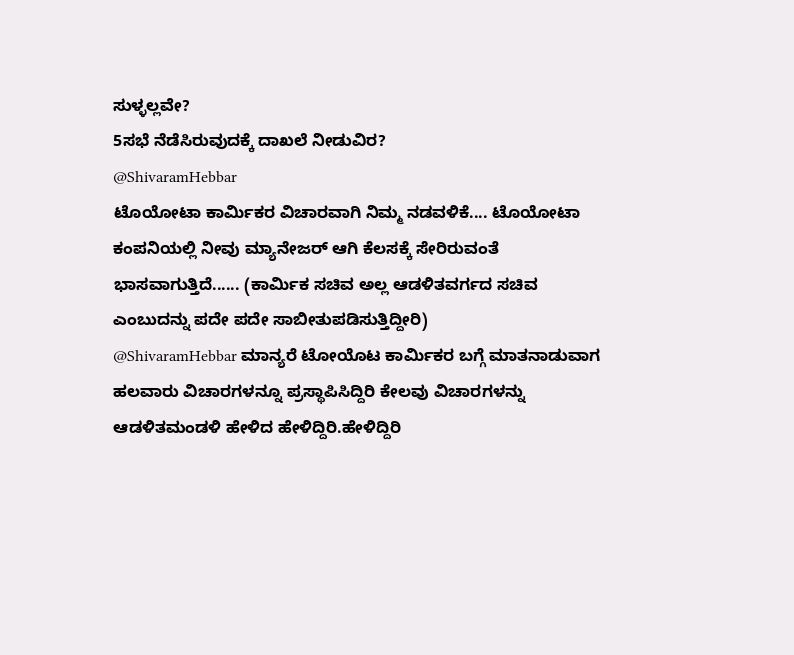ಸುಳ್ಳಲ್ಲವೇ?
5ಸಭೆ ನೆಡೆಸಿರುವುದಕ್ಕೆ ದಾಖಲೆ ನೀಡುವಿರ?
@ShivaramHebbar
ಟೊಯೋಟಾ ಕಾರ್ಮಿಕರ ವಿಚಾರವಾಗಿ ನಿಮ್ಮ ನಡವಳಿಕೆ.... ಟೊಯೋಟಾ ಕಂಪನಿಯಲ್ಲಿ ನೀವು ಮ್ಯಾನೇಜರ್ ಆಗಿ ಕೆಲಸಕ್ಕೆ ಸೇರಿರುವಂತೆ ಭಾಸವಾಗುತ್ತಿದೆ...... (ಕಾರ್ಮಿಕ ಸಚಿವ ಅಲ್ಲ ಆಡಳಿತವರ್ಗದ ಸಚಿವ ಎಂಬುದನ್ನು ಪದೇ ಪದೇ ಸಾಬೀತುಪಡಿಸುತ್ತಿದ್ದೀರಿ)
@ShivaramHebbar ಮಾನ್ಯರೆ ಟೋಯೊಟ ಕಾರ್ಮಿಕರ ಬಗ್ಗೆ ಮಾತನಾಡುವಾಗ ಹಲವಾರು ವಿಚಾರಗಳನ್ನೂ ಪ್ರಸ್ಥಾಪಿಸಿದ್ದಿರಿ ಕೇಲವು ವಿಚಾರಗಳನ್ನು ಆಡಳಿತಮಂಡಳಿ ಹೇಳಿದ ಹೇಳಿದ್ದಿರಿ.ಹೇಳಿದ್ದಿರಿ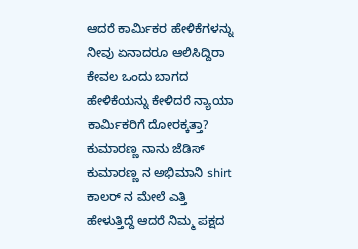ಆದರೆ ಕಾರ್ಮಿಕರ ಹೇಳಿಕೆಗಳನ್ನು ನೀವು ಏನಾದರೂ ಆಲಿಸಿದ್ದಿರಾ ಕೇವಲ ಒಂದು ಬಾಗದ ಹೇಳಿಕೆಯನ್ನು ಕೇಳಿದರೆ ನ್ಯಾಯಾ ಕಾರ್ಮಿಕರಿಗೆ ದೋರಕ್ಕತ್ತಾ?
ಕುಮಾರಣ್ಣ ನಾನು ಜೆಡಿಸ್ ಕುಮಾರಣ್ಣ ನ ಅಭಿಮಾನಿ shirt ಕಾಲರ್ ನ ಮೇಲೆ ಎತ್ತಿ ಹೇಳುತ್ತಿದ್ದೆ ಆದರೆ ನಿಮ್ಮ ಪಕ್ಷದ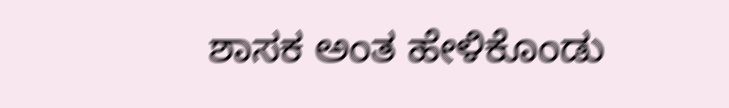ಶಾಸಕ ಅಂತ ಹೇಳಿಕೊಂಡು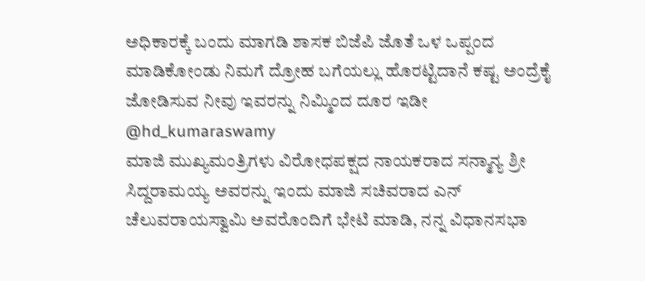ಅಧಿಕಾರಕ್ಕೆ ಬಂದು ಮಾಗಡಿ ಶಾಸಕ ಬಿಜೆಪಿ ಜೊತೆ ಒಳ ಒಪ್ಪಂದ ಮಾಡಿಕೋಂಡು ನಿಮಗೆ ದ್ರೋಹ ಬಗೆಯಲ್ಲು ಹೊರಟ್ಟಿದಾನೆ ಕಷ್ಟ ಅಂದ್ರೆಕೈ ಜೋಡಿಸುವ ನೀವು ಇವರನ್ನು ನಿಮ್ಮಿಂದ ದೂರ ಇಡೀ @hd_kumaraswamy
ಮಾಜಿ ಮುಖ್ಯಮಂತ್ರಿಗಳು ವಿರೋಧಪಕ್ಷದ ನಾಯಕರಾದ ಸನ್ಮಾನ್ಯ ಶ್ರೀ ಸಿದ್ದರಾಮಯ್ಯ ಅವರನ್ನು ಇಂದು ಮಾಜಿ ಸಚಿವರಾದ ಎನ್ ಚೆಲುವರಾಯಸ್ವಾಮಿ ಅವರೊಂದಿಗೆ ಭೇಟಿ ಮಾಡಿ, ನನ್ನ ವಿಧಾನಸಭಾ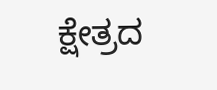ಕ್ಷೇತ್ರದ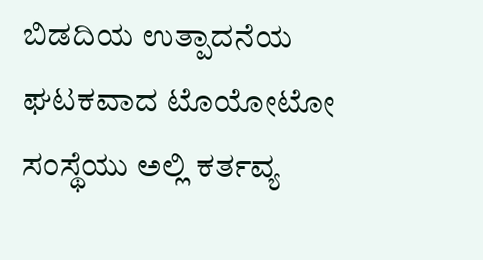ಬಿಡದಿಯ ಉತ್ಪಾದನೆಯ ಘಟಕವಾದ ಟೊಯೋಟೋ ಸಂಸ್ಥೆಯು ಅಲ್ಲಿ ಕರ್ತವ್ಯ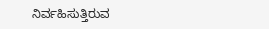ನಿರ್ವಹಿಸುತ್ತಿರುವ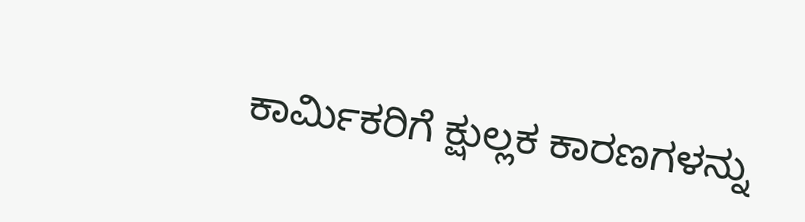ಕಾರ್ಮಿಕರಿಗೆ ಕ್ಷುಲ್ಲಕ ಕಾರಣಗಳನ್ನು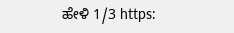ಹೇಳಿ 1/3 https: